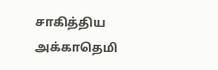சாகித்திய அக்காதெமி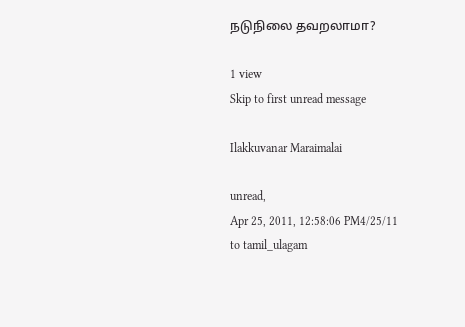நடுநிலை தவறலாமா?

1 view
Skip to first unread message

Ilakkuvanar Maraimalai

unread,
Apr 25, 2011, 12:58:06 PM4/25/11
to tamil_ulagam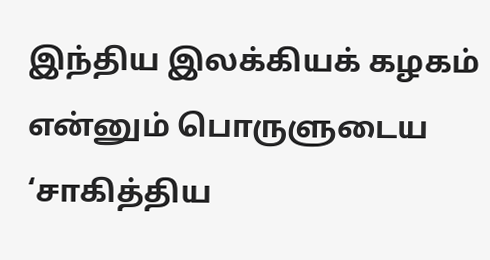இந்திய இலக்கியக் கழகம் என்னும் பொருளுடைய ‘சாகித்திய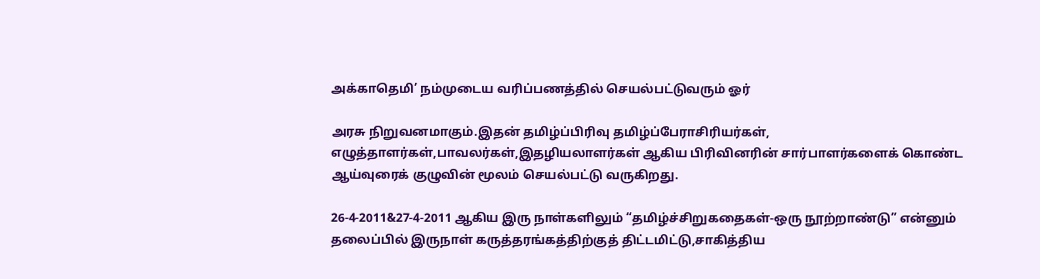அக்காதெமி’ நம்முடைய வரிப்பணத்தில் செயல்பட்டுவரும் ஓர்

அரசு நிறுவனமாகும்.இதன் தமிழ்ப்பிரிவு தமிழ்ப்பேராசிரியர்கள், எழுத்தாளர்கள்,பாவலர்கள்,இதழியலாளர்கள் ஆகிய பிரிவினரின் சார்பாளர்களைக் கொண்ட ஆய்வுரைக் குழுவின் மூலம் செயல்பட்டு வருகிறது.

26-4-2011&27-4-2011 ஆகிய இரு நாள்களிலும் “தமிழ்ச்சிறுகதைகள்-ஒரு நூற்றாண்டு” என்னும் தலைப்பில் இருநாள் கருத்தரங்கத்திற்குத் திட்டமிட்டு,சாகித்திய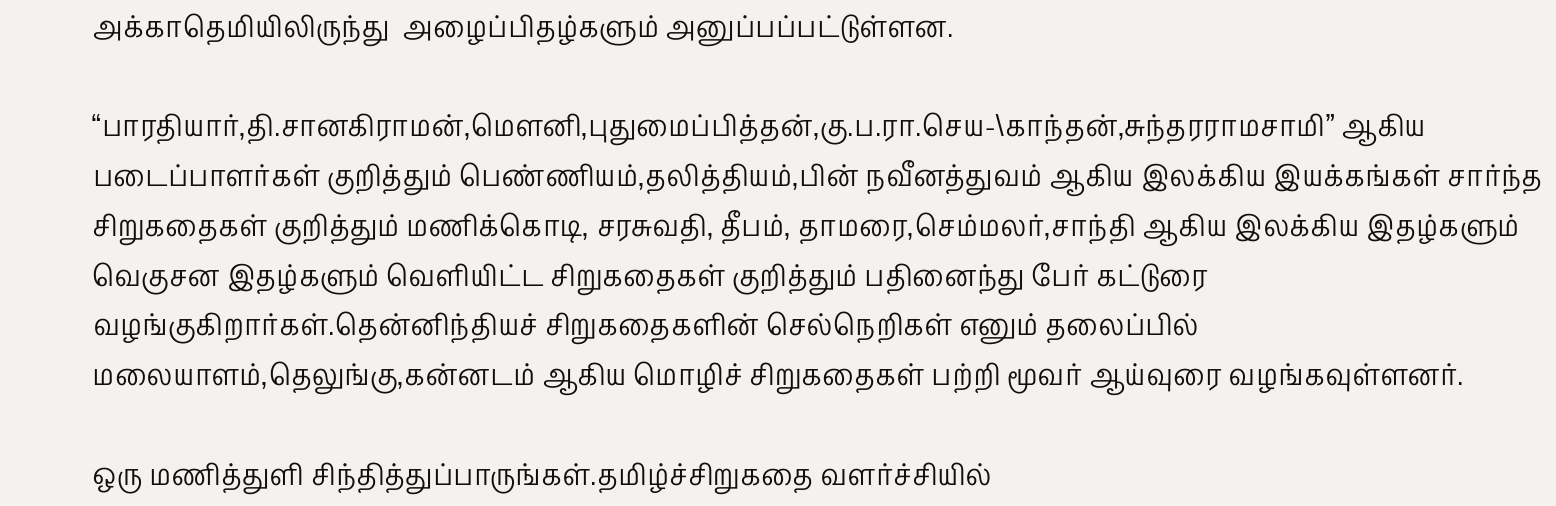அக்காதெமியிலிருந்து  அழைப்பிதழ்களும் அனுப்பப்பட்டுள்ளன.

“பாரதியார்,தி.சானகிராமன்,மௌனி,புதுமைப்பித்தன்,கு.ப.ரா.செய-\காந்தன்,சுந்தரராமசாமி” ஆகிய படைப்பாளர்கள் குறித்தும் பெண்ணியம்,தலித்தியம்,பின் நவீனத்துவம் ஆகிய இலக்கிய இயக்கங்கள் சார்ந்த சிறுகதைகள் குறித்தும் மணிக்கொடி, சரசுவதி, தீபம், தாமரை,செம்மலர்,சாந்தி ஆகிய இலக்கிய இதழ்களும் வெகுசன இதழ்களும் வெளியிட்ட சிறுகதைகள் குறித்தும் பதினைந்து பேர் கட்டுரை வழங்குகிறார்கள்.தென்னிந்தியச் சிறுகதைகளின் செல்நெறிகள் எனும் தலைப்பில் மலையாளம்,தெலுங்கு,கன்னடம் ஆகிய மொழிச் சிறுகதைகள் பற்றி மூவர் ஆய்வுரை வழங்கவுள்ளனர்.

ஒரு மணித்துளி சிந்தித்துப்பாருங்கள்.தமிழ்ச்சிறுகதை வளர்ச்சியில்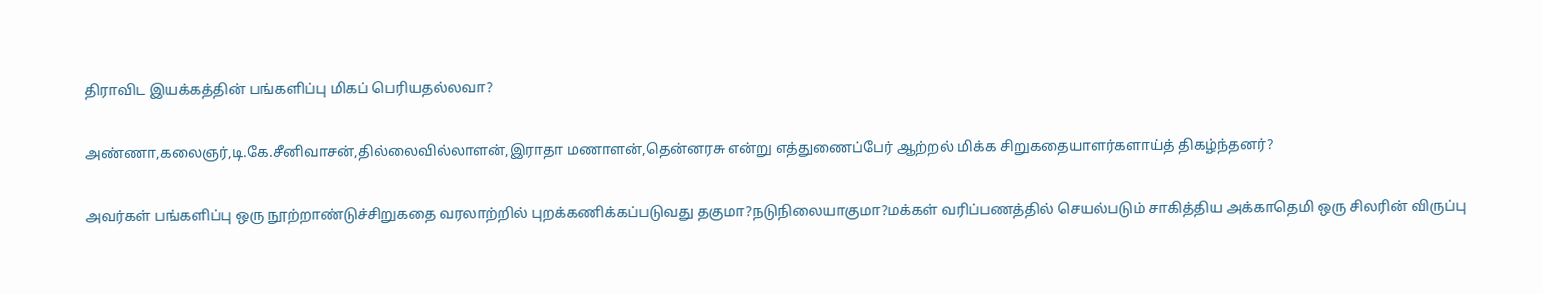திராவிட இயக்கத்தின் பங்களிப்பு மிகப் பெரியதல்லவா?

அண்ணா,கலைஞர்,டி.கே.சீனிவாசன்,தில்லைவில்லாளன்,இராதா மணாளன்,தென்னரசு என்று எத்துணைப்பேர் ஆற்றல் மிக்க சிறுகதையாளர்களாய்த் திகழ்ந்தனர்?

அவர்கள் பங்களிப்பு ஒரு நூற்றாண்டுச்சிறுகதை வரலாற்றில் புறக்கணிக்கப்படுவது தகுமா?நடுநிலையாகுமா?மக்கள் வரிப்பணத்தில் செயல்படும் சாகித்திய அக்காதெமி ஒரு சிலரின் விருப்பு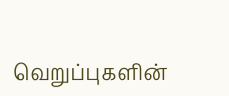வெறுப்புகளின்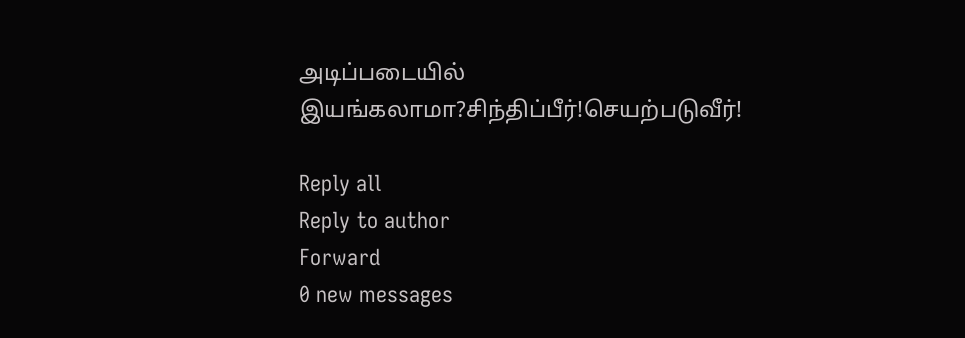அடிப்படையில் இயங்கலாமா?சிந்திப்பீர்!செயற்படுவீர்!

Reply all
Reply to author
Forward
0 new messages